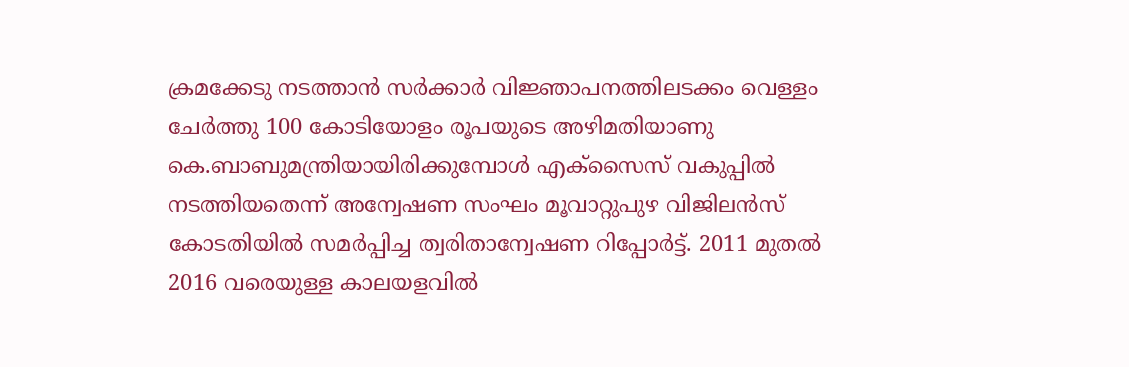ക്രമക്കേടു നടത്താൻ സർക്കാർ വിജ്ഞാപനത്തിലടക്കം വെള്ളം ചേർത്തു 100 കോടിയോളം രൂപയുടെ അഴിമതിയാണു കെ.ബാബുമന്ത്രിയായിരിക്കുമ്പോൾ എക്സൈസ് വകുപ്പിൽ നടത്തിയതെന്ന് അന്വേഷണ സംഘം മൂവാറ്റുപുഴ വിജിലൻസ് കോടതിയിൽ സമർപ്പിച്ച ത്വരിതാന്വേഷണ റിപ്പോർട്ട്. 2011 മുതൽ 2016 വരെയുള്ള കാലയളവിൽ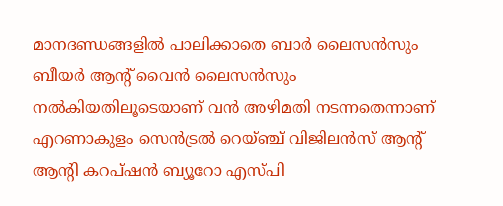മാനദണ്ഡങ്ങളിൽ പാലിക്കാതെ ബാർ ലൈസൻസും ബീയർ ആന്റ് വൈൻ ലൈസൻസും നൽകിയതിലൂടെയാണ് വൻ അഴിമതി നടന്നതെന്നാണ് എറണാകുളം സെൻട്രൽ റെയ്ഞ്ച് വിജിലൻസ് ആന്റ് ആന്റി കറപ്ഷൻ ബ്യൂറോ എസ്പി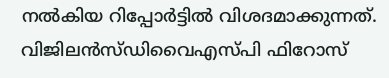നൽകിയ റിപ്പോർട്ടിൽ വിശദമാക്കുന്നത്. വിജിലൻസ്ഡിവൈഎസ്പി ഫിറോസ്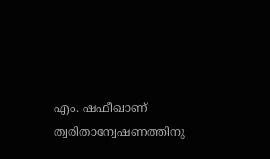എം. ഷഫീഖാണ് ത്വരിതാന്വേഷണത്തിനു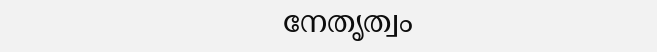നേതൃത്വം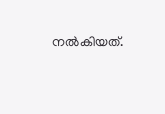നൽകിയത്.